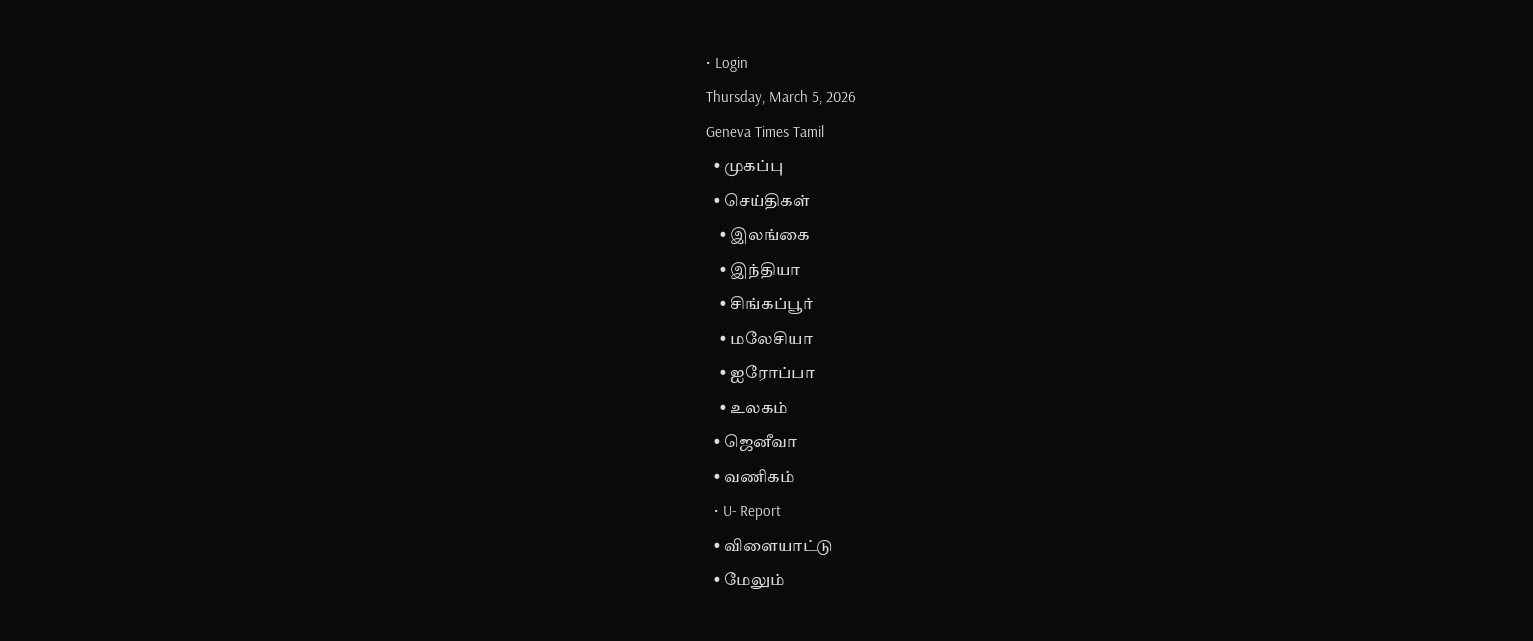• Login
Thursday, March 5, 2026
Geneva Times Tamil
  • முகப்பு
  • செய்திகள்
    • இலங்கை
    • இந்தியா
    • சிங்கப்பூர்
    • மலேசியா
    • ஐரோப்பா
    • உலகம்
  • ஜெனீவா
  • வணிகம்
  • U- Report
  • விளையாட்டு
  • மேலும்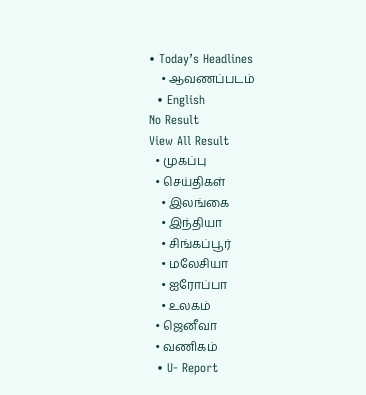• Today’s Headlines
    • ஆவணப்படம்
  • English
No Result
View All Result
  • முகப்பு
  • செய்திகள்
    • இலங்கை
    • இந்தியா
    • சிங்கப்பூர்
    • மலேசியா
    • ஐரோப்பா
    • உலகம்
  • ஜெனீவா
  • வணிகம்
  • U- Report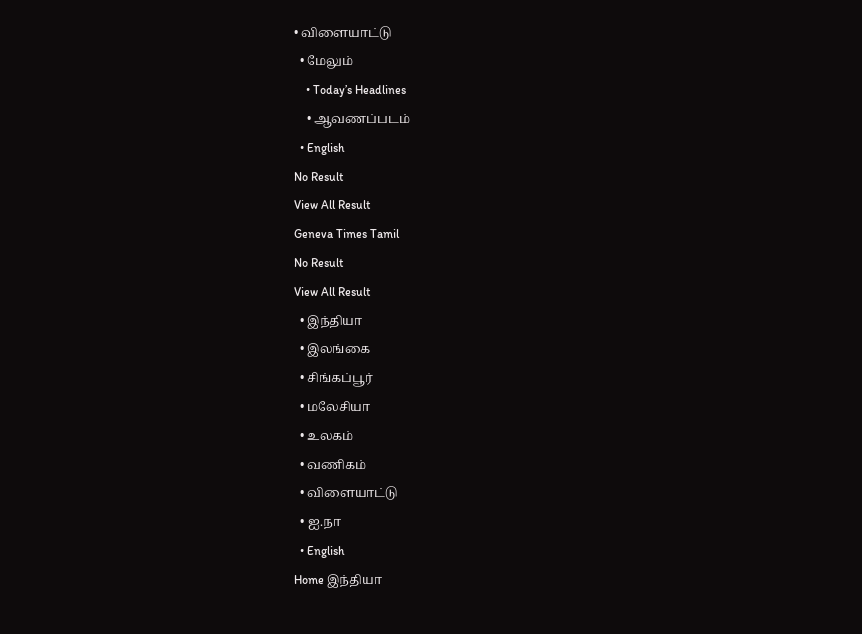• விளையாட்டு
  • மேலும்
    • Today’s Headlines
    • ஆவணப்படம்
  • English
No Result
View All Result
Geneva Times Tamil
No Result
View All Result
  • இந்தியா
  • இலங்கை
  • சிங்கப்பூர்
  • மலேசியா
  • உலகம்
  • வணிகம்
  • விளையாட்டு
  • ஐ.நா
  • English
Home இந்தியா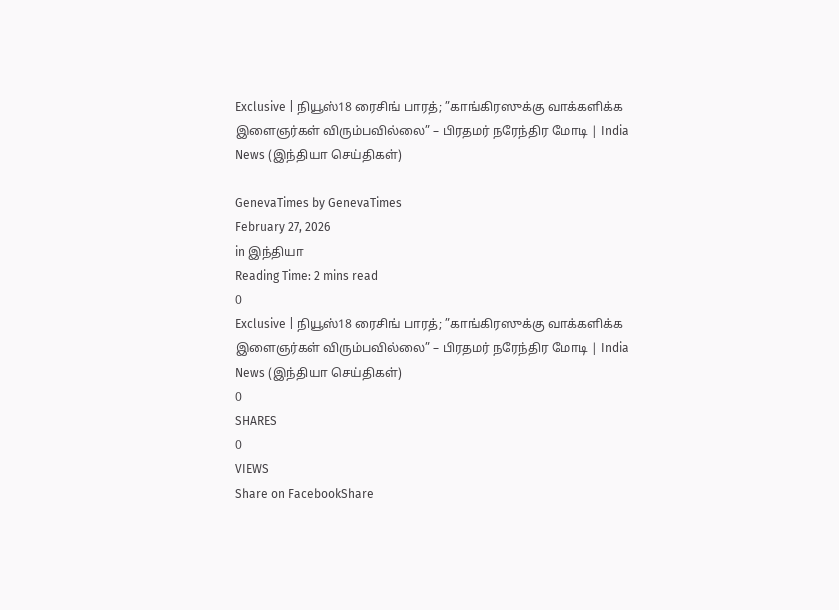Exclusive | நியூஸ்18 ரைசிங் பாரத்; ”காங்கிரஸுக்கு வாக்களிக்க இளைஞர்கள் விரும்பவில்லை” – பிரதமர் நரேந்திர மோடி | India News (இந்தியா செய்திகள்)

GenevaTimes by GenevaTimes
February 27, 2026
in இந்தியா
Reading Time: 2 mins read
0
Exclusive | நியூஸ்18 ரைசிங் பாரத்; ”காங்கிரஸுக்கு வாக்களிக்க இளைஞர்கள் விரும்பவில்லை” – பிரதமர் நரேந்திர மோடி | India News (இந்தியா செய்திகள்)
0
SHARES
0
VIEWS
Share on FacebookShare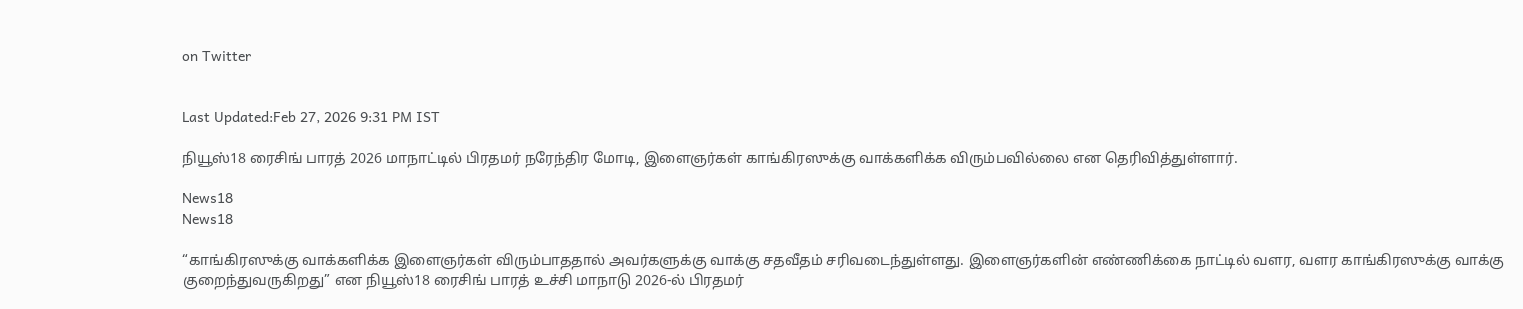on Twitter


Last Updated:Feb 27, 2026 9:31 PM IST

நியூஸ்18 ரைசிங் பாரத் 2026 மாநாட்டில் பிரதமர் நரேந்திர மோடி, இளைஞர்கள் காங்கிரஸுக்கு வாக்களிக்க விரும்பவில்லை என தெரிவித்துள்ளார்.

News18
News18

“காங்கிரஸுக்கு வாக்களிக்க இளைஞர்கள் விரும்பாததால் அவர்களுக்கு வாக்கு சதவீதம் சரிவடைந்துள்ளது. இளைஞர்களின் எண்ணிக்கை நாட்டில் வளர, வளர காங்கிரஸுக்கு வாக்கு குறைந்துவருகிறது” என நியூஸ்18 ரைசிங் பாரத் உச்சி மாநாடு 2026-ல் பிரதமர்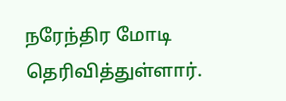நரேந்திர மோடி தெரிவித்துள்ளார்.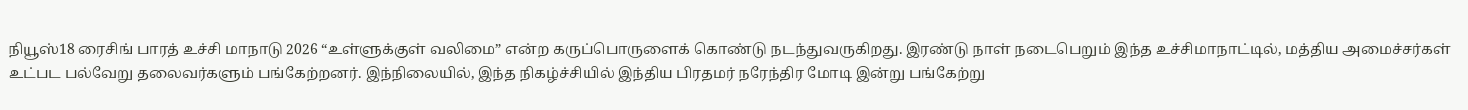நியூஸ்18 ரைசிங் பாரத் உச்சி மாநாடு 2026 “உள்ளுக்குள் வலிமை” என்ற கருப்பொருளைக் கொண்டு நடந்துவருகிறது. இரண்டு நாள் நடைபெறும் இந்த உச்சிமாநாட்டில், மத்திய அமைச்சர்கள் உட்பட பல்வேறு தலைவர்களும் பங்கேற்றனர். இந்நிலையில், இந்த நிகழ்ச்சியில் இந்திய பிரதமர் நரேந்திர மோடி இன்று பங்கேற்று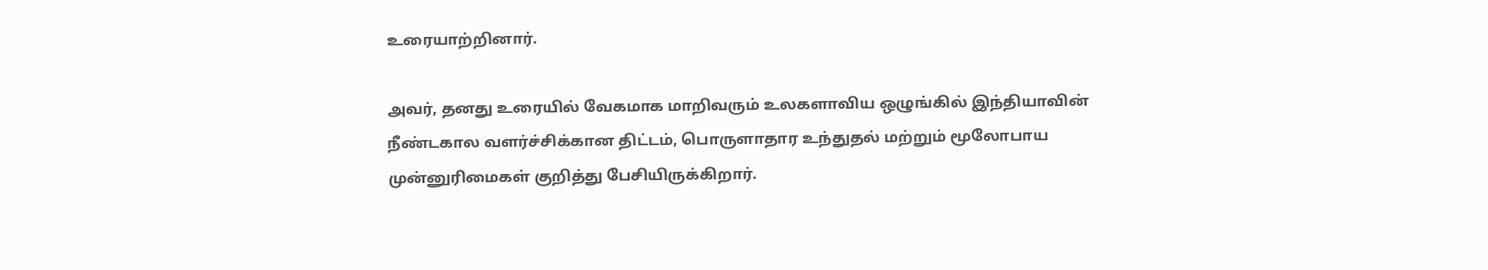உரையாற்றினார்.

அவர், தனது உரையில் வேகமாக மாறிவரும் உலகளாவிய ஒழுங்கில் இந்தியாவின் நீண்டகால வளர்ச்சிக்கான திட்டம், பொருளாதார உந்துதல் மற்றும் மூலோபாய முன்னுரிமைகள் குறித்து பேசியிருக்கிறார்.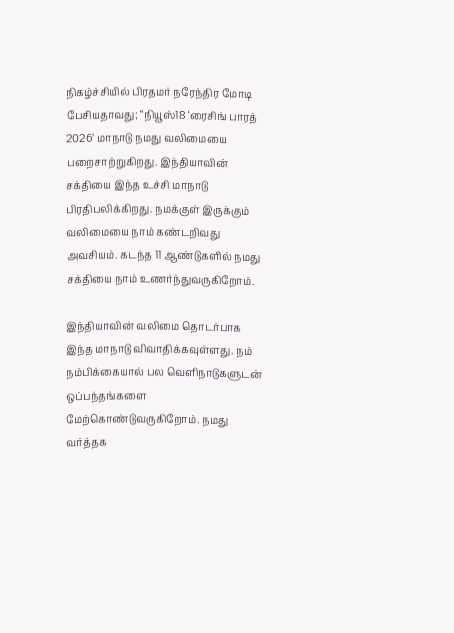நிகழ்ச்சியில் பிரதமர் நரேந்திர மோடி பேசியதாவது; “நியூஸ்18 ‘ரைசிங் பாரத் 2026’ மாநாடு நமது வலிமையை பறைசாற்றுகிறது. இந்தியாவின் சக்தியை இந்த உச்சி மாநாடு பிரதிபலிக்கிறது. நமக்குள் இருக்கும் வலிமையை நாம் கண்டறிவது அவசியம். கடந்த 11 ஆண்டுகளில் நமது சக்தியை நாம் உணர்ந்துவருகிறோம்.

இந்தியாவின் வலிமை தொடர்பாக இந்த மாநாடு விவாதிக்கவுள்ளது. நம் நம்பிக்கையால் பல வெளிநாடுகளுடன் ஒப்பந்தங்களை மேற்கொண்டுவருகிறோம். நமது வர்த்தக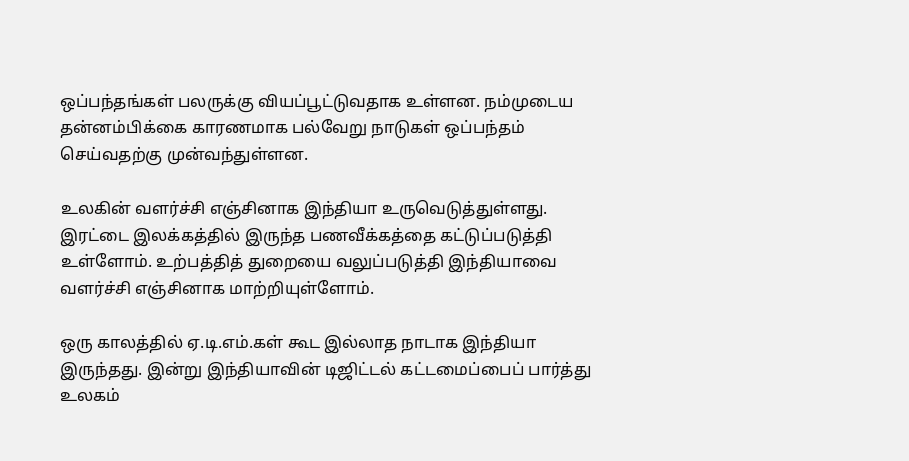ஒப்பந்தங்கள் பலருக்கு வியப்பூட்டுவதாக உள்ளன. நம்முடைய தன்னம்பிக்கை காரணமாக பல்வேறு நாடுகள் ஒப்பந்தம் செய்வதற்கு முன்வந்துள்ளன.

உலகின் வளர்ச்சி எஞ்சினாக இந்தியா உருவெடுத்துள்ளது. இரட்டை இலக்கத்தில் இருந்த பணவீக்கத்தை கட்டுப்படுத்தி உள்ளோம். உற்பத்தித் துறையை வலுப்படுத்தி இந்தியாவை வளர்ச்சி எஞ்சினாக மாற்றியுள்ளோம்.

ஒரு காலத்தில் ஏ.டி.எம்.கள் கூட இல்லாத நாடாக இந்தியா இருந்தது. இன்று இந்தியாவின் டிஜிட்டல் கட்டமைப்பைப் பார்த்து உலகம்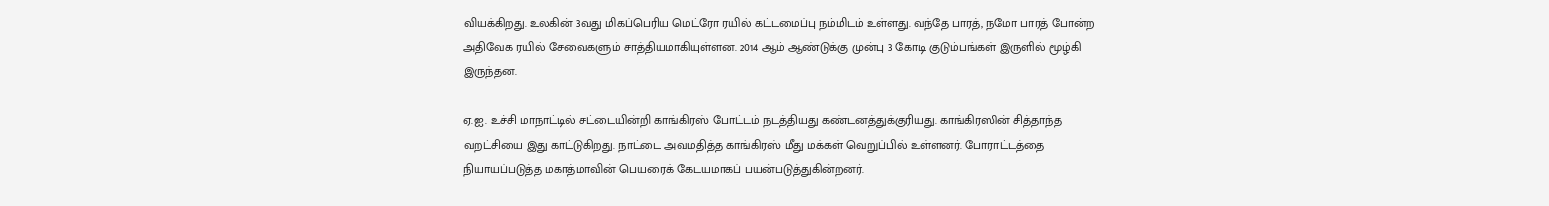வியக்கிறது. உலகின் 3வது மிகப்பெரிய மெட்ரோ ரயில் கட்டமைப்பு நம்மிடம் உள்ளது. வந்தே பாரத், நமோ பாரத் போன்ற அதிவேக ரயில் சேவைகளும் சாத்தியமாகியுள்ளன. 2014 ஆம் ஆண்டுக்கு முன்பு 3 கோடி குடும்பங்கள் இருளில் மூழ்கி இருந்தன.

ஏ.ஐ. உச்சி மாநாட்டில் சட்டையின்றி காங்கிரஸ் போட்டம் நடத்தியது கண்டனத்துக்குரியது. காங்கிரஸின் சித்தாந்த வறட்சியை இது காட்டுகிறது. நாட்டை அவமதித்த காங்கிரஸ் மீது மக்கள் வெறுப்பில் உள்ளனர். போராட்டத்தை நியாயப்படுத்த மகாத்மாவின் பெயரைக் கேடயமாகப் பயன்படுத்துகின்றனர்.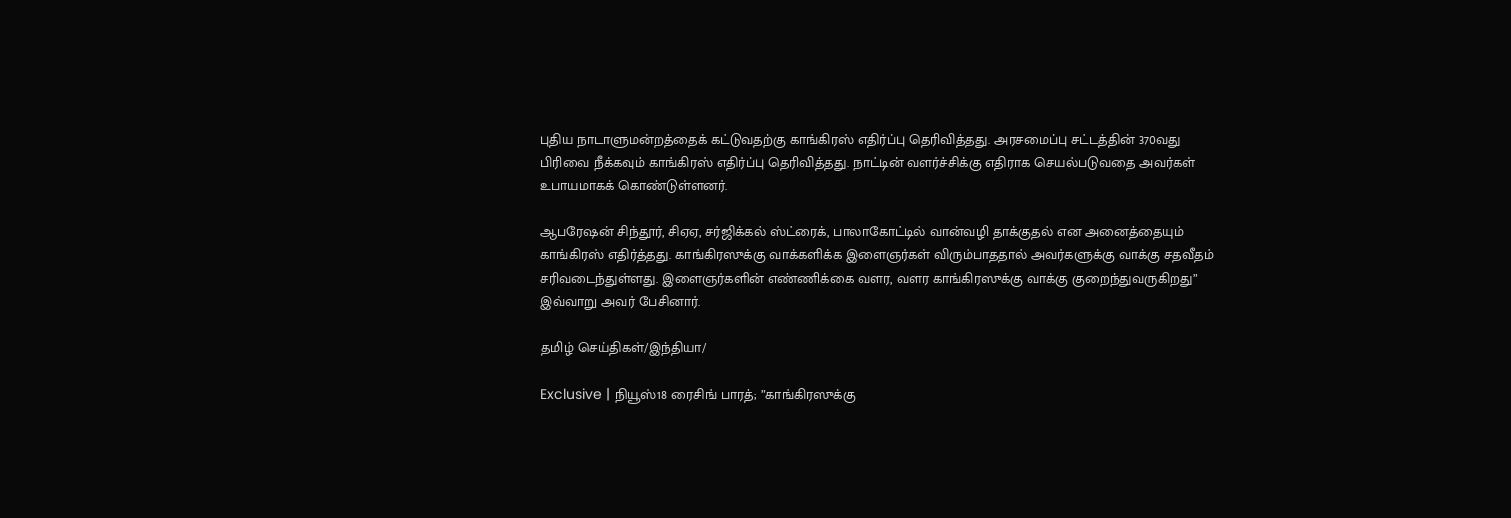புதிய நாடாளுமன்றத்தைக் கட்டுவதற்கு காங்கிரஸ் எதிர்ப்பு தெரிவித்தது. அரசமைப்பு சட்டத்தின் 370வது பிரிவை நீக்கவும் காங்கிரஸ் எதிர்ப்பு தெரிவித்தது. நாட்டின் வளர்ச்சிக்கு எதிராக செயல்படுவதை அவர்கள் உபாயமாகக் கொண்டுள்ளனர்.

ஆபரேஷன் சிந்தூர், சிஏஏ, சர்ஜிக்கல் ஸ்ட்ரைக், பாலாகோட்டில் வான்வழி தாக்குதல் என அனைத்தையும் காங்கிரஸ் எதிர்த்தது. காங்கிரஸுக்கு வாக்களிக்க இளைஞர்கள் விரும்பாததால் அவர்களுக்கு வாக்கு சதவீதம் சரிவடைந்துள்ளது. இளைஞர்களின் எண்ணிக்கை வளர, வளர காங்கிரஸுக்கு வாக்கு குறைந்துவருகிறது” இவ்வாறு அவர் பேசினார்.

தமிழ் செய்திகள்/இந்தியா/

Exclusive | நியூஸ்18 ரைசிங் பாரத்; ”காங்கிரஸுக்கு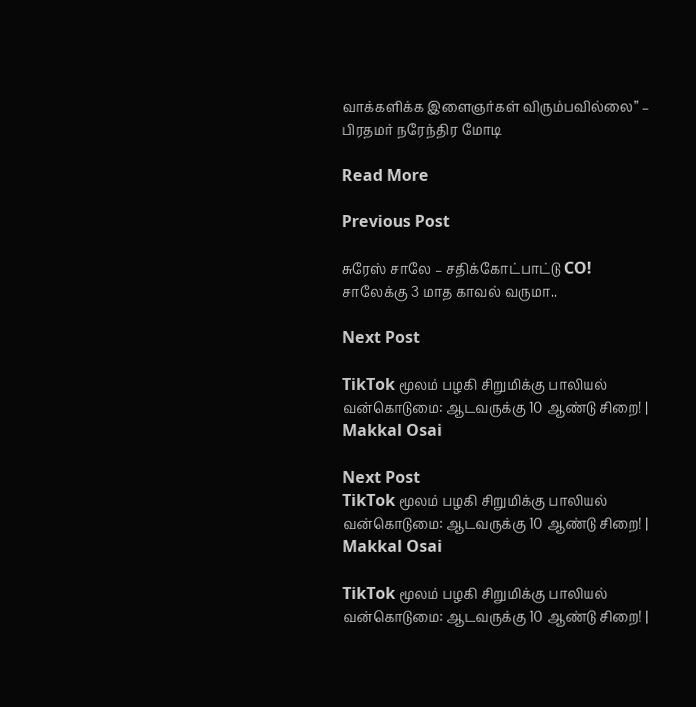வாக்களிக்க இளைஞர்கள் விரும்பவில்லை” – பிரதமர் நரேந்திர மோடி

Read More

Previous Post

சுரேஸ் சாலே – சதிக்கோட்பாட்டு CO! சாலேக்கு 3 மாத காவல் வருமா..

Next Post

TikTok மூலம் பழகி சிறுமிக்கு பாலியல் வன்கொடுமை: ஆடவருக்கு 10 ஆண்டு சிறை! | Makkal Osai

Next Post
TikTok மூலம் பழகி சிறுமிக்கு பாலியல் வன்கொடுமை: ஆடவருக்கு 10 ஆண்டு சிறை! | Makkal Osai

TikTok மூலம் பழகி சிறுமிக்கு பாலியல் வன்கொடுமை: ஆடவருக்கு 10 ஆண்டு சிறை! |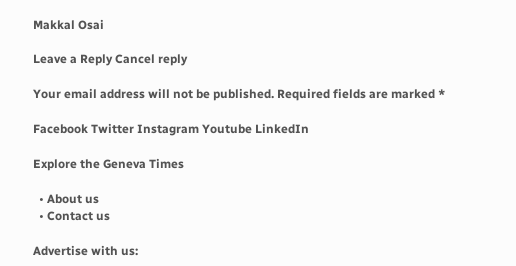Makkal Osai

Leave a Reply Cancel reply

Your email address will not be published. Required fields are marked *

Facebook Twitter Instagram Youtube LinkedIn

Explore the Geneva Times

  • About us
  • Contact us

Advertise with us: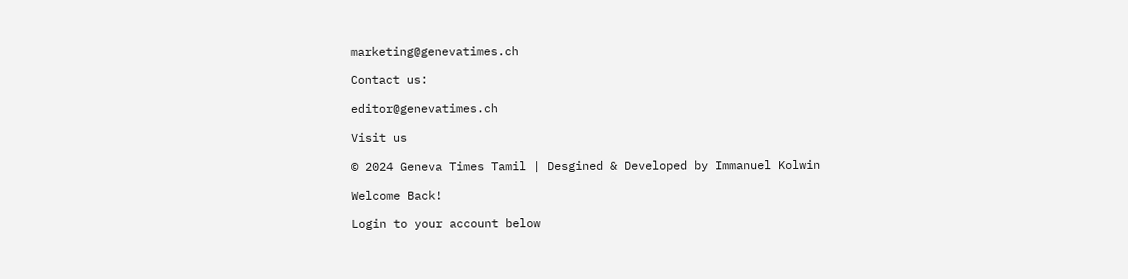marketing@genevatimes.ch

Contact us:

editor@genevatimes.ch

Visit us

© 2024 Geneva Times Tamil | Desgined & Developed by Immanuel Kolwin

Welcome Back!

Login to your account below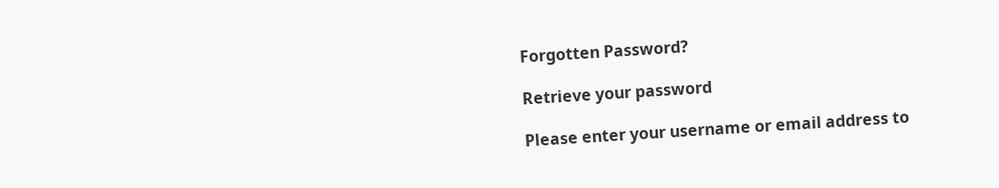Forgotten Password?

Retrieve your password

Please enter your username or email address to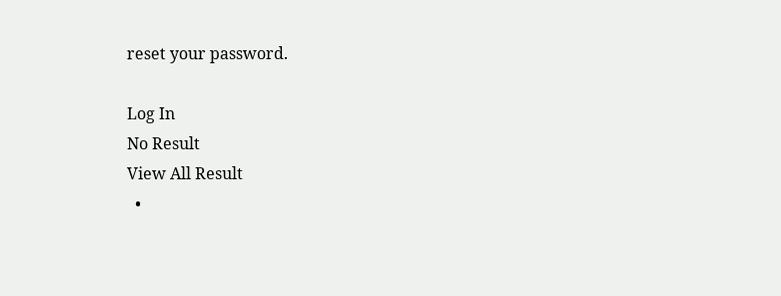reset your password.

Log In
No Result
View All Result
  •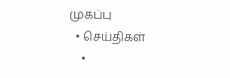முகப்பு
  • செய்திகள்
    •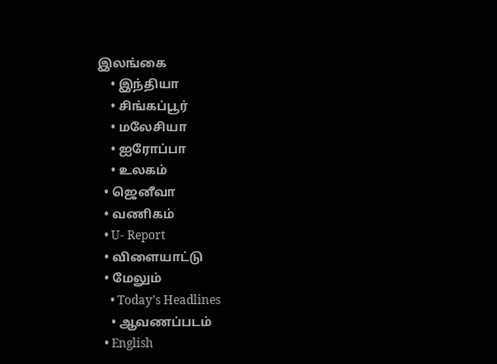இலங்கை
    • இந்தியா
    • சிங்கப்பூர்
    • மலேசியா
    • ஐரோப்பா
    • உலகம்
  • ஜெனீவா
  • வணிகம்
  • U- Report
  • விளையாட்டு
  • மேலும்
    • Today’s Headlines
    • ஆவணப்படம்
  • English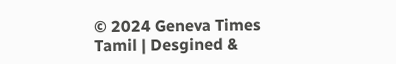© 2024 Geneva Times Tamil | Desgined &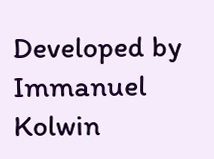Developed by Immanuel Kolwin